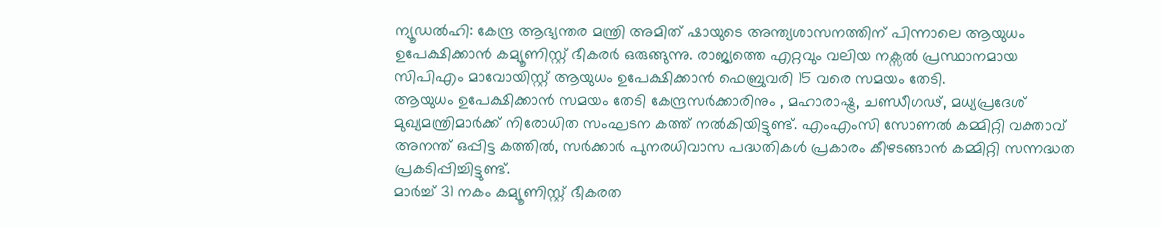ന്യൂഡൽഹി: കേന്ദ്ര ആഭ്യന്തര മന്ത്രി അമിത് ഷായുടെ അന്ത്യശാസനത്തിന് പിന്നാലെ ആയുധം ഉപേക്ഷിക്കാൻ കമ്യൂണിസ്റ്റ് ഭീകരർ ഒരുങ്ങുന്നു. രാജ്യത്തെ എറ്റവും വലിയ നക്സൽ പ്രസ്ഥാനമായ സിപിഎം മാവോയിസ്റ്റ് ആയുധം ഉപേക്ഷിക്കാൻ ഫെബ്രുവരി 15 വരെ സമയം തേടി.
ആയുധം ഉപേക്ഷിക്കാൻ സമയം തേടി കേന്ദ്രസർക്കാരിനും , മഹാരാഷ്ട്ര, ചണ്ഡീഗഢ്, മധ്യപ്രദേശ് മുഖ്യമന്ത്രിമാർക്ക് നിരോധിത സംഘടന കത്ത് നൽകിയിട്ടുണ്ട്. എംഎംസി സോണൽ കമ്മിറ്റി വക്താവ് അനന്ത് ഒപ്പിട്ട കത്തിൽ, സർക്കാർ പുനരധിവാസ പദ്ധതികൾ പ്രകാരം കീഴടങ്ങാൻ കമ്മിറ്റി സന്നദ്ധത പ്രകടിപ്പിച്ചിട്ടുണ്ട്.
മാർച്ച് 31 നകം കമ്യൂണിസ്റ്റ് ഭീകരത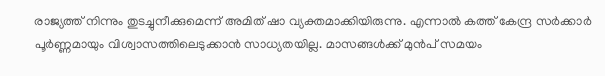രാജ്യത്ത് നിന്നും തുടച്ചുനീക്കുമെന്ന് അമിത് ഷാ വ്യക്തമാക്കിയിരുന്നു. എന്നാൽ കത്ത് കേന്ദ്ര സർക്കാർ പൂർണ്ണമായും വിശ്വാസത്തിലെടുക്കാൻ സാധ്യതയില്ല. മാസങ്ങൾക്ക് മുൻപ് സമയം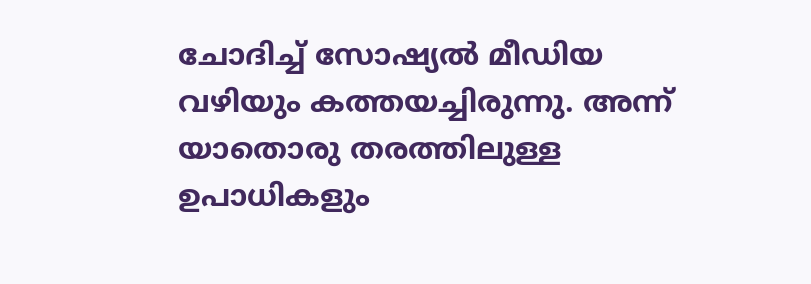ചോദിച്ച് സോഷ്യൽ മീഡിയ വഴിയും കത്തയച്ചിരുന്നു. അന്ന് യാതൊരു തരത്തിലുള്ള ഉപാധികളും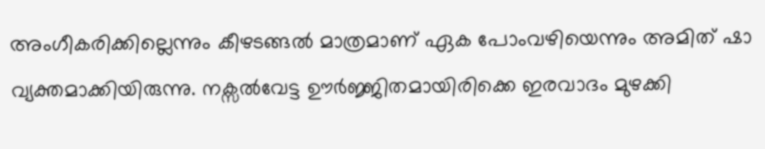അംഗീകരിക്കില്ലെന്നും കീഴടങ്ങൽ മാത്രമാണ് ഏക പോംവഴിയെന്നും അമിത് ഷാ വ്യക്തമാക്കിയിരുന്നു. നക്സൽവേട്ട ഊർജ്ജിതമായിരിക്കെ ഇരവാദം മുഴക്കി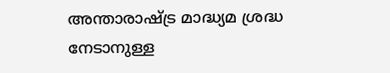അന്താരാഷ്ട്ര മാദ്ധ്യമ ശ്രദ്ധ നേടാനുള്ള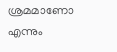ശ്രമമാണോ എന്നും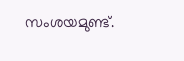സംശയമുണ്ട്.